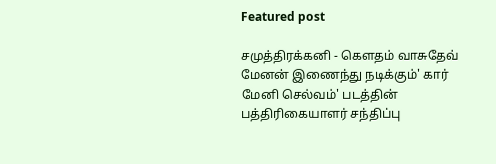Featured post

சமுத்திரக்கனி - கௌதம் வாசுதேவ் மேனன் இணைந்து நடிக்கும்' கார் மேனி செல்வம்' படத்தின் பத்திரிகையாளர் சந்திப்பு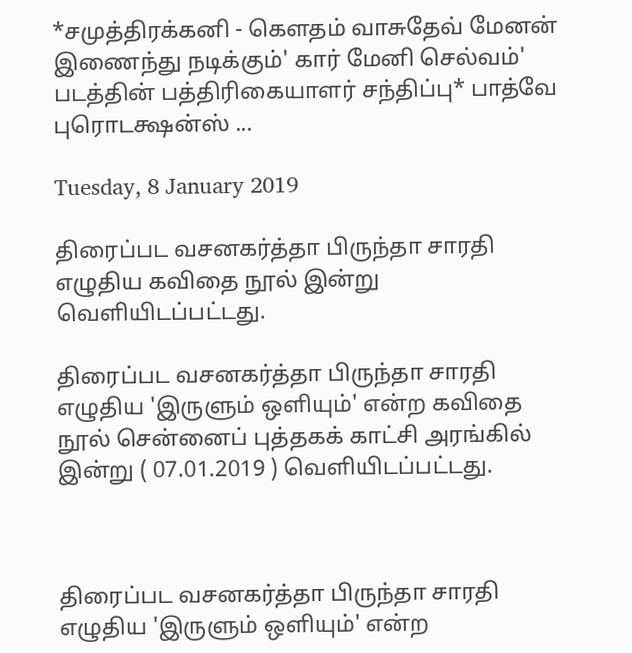*சமுத்திரக்கனி - கௌதம் வாசுதேவ் மேனன் இணைந்து நடிக்கும்' கார் மேனி செல்வம்' படத்தின் பத்திரிகையாளர் சந்திப்பு* பாத்வே புரொடக்ஷன்ஸ் ...

Tuesday, 8 January 2019

திரைப்பட வசனகர்த்தா பிருந்தா சாரதி எழுதிய கவிதை நூல் இன்று வெளியிடப்பட்டது.

திரைப்பட வசனகர்த்தா பிருந்தா சாரதி எழுதிய 'இருளும் ஒளியும்' என்ற கவிதை நூல் சென்னைப் புத்தகக் காட்சி அரங்கில் இன்று ( 07.01.2019 ) வெளியிடப்பட்டது.



திரைப்பட வசனகர்த்தா பிருந்தா சாரதி எழுதிய 'இருளும் ஒளியும்' என்ற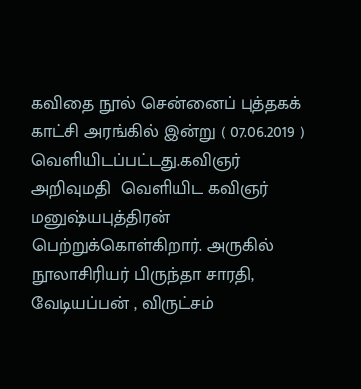கவிதை நூல் சென்னைப் புத்தகக் காட்சி அரங்கில் இன்று ( 07.06.2019 ) வெளியிடப்பட்டது.கவிஞர் அறிவுமதி  வெளியிட கவிஞர் மனுஷ்யபுத்திரன் பெற்றுக்கொள்கிறார். அருகில் நூலாசிரியர் பிருந்தா சாரதி,  வேடியப்பன் , விருட்சம்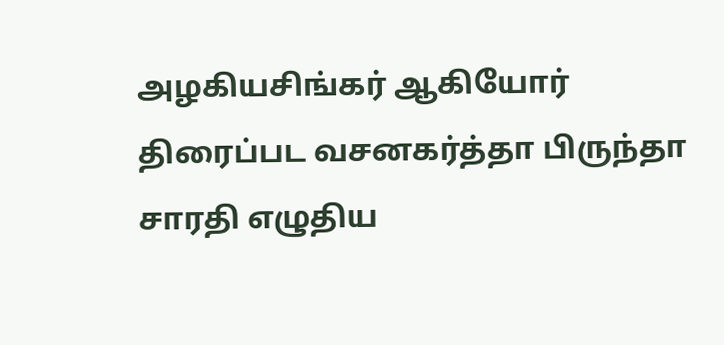அழகியசிங்கர் ஆகியோர் திரைப்பட வசனகர்த்தா பிருந்தா சாரதி எழுதிய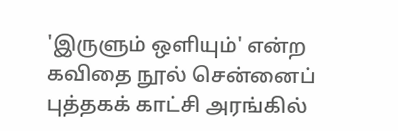'இருளும் ஒளியும்' என்ற கவிதை நூல் சென்னைப் புத்தகக் காட்சி அரங்கில்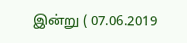இன்று ( 07.06.2019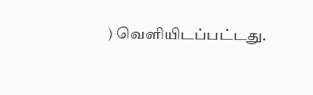) வெளியிடப்பட்டது.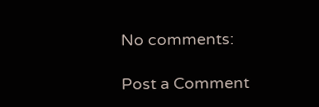No comments:

Post a Comment